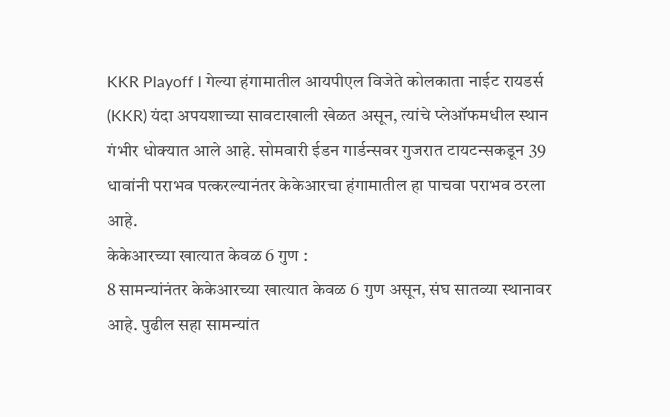KKR Playoff l गेल्या हंगामातील आयपीएल विजेते कोलकाता नाईट रायडर्स (KKR) यंदा अपयशाच्या सावटाखाली खेळत असून, त्यांचे प्लेऑफमधील स्थान गंभीर धोक्यात आले आहे. सोमवारी ईडन गार्डन्सवर गुजरात टायटन्सकडून 39 धावांनी पराभव पत्करल्यानंतर केकेआरचा हंगामातील हा पाचवा पराभव ठरला आहे.
केकेआरच्या खात्यात केवळ 6 गुण :
8 सामन्यांनंतर केकेआरच्या खात्यात केवळ 6 गुण असून, संघ सातव्या स्थानावर आहे. पुढील सहा सामन्यांत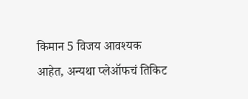किमान 5 विजय आवश्यक आहेत, अन्यथा प्लेऑफचं तिकिट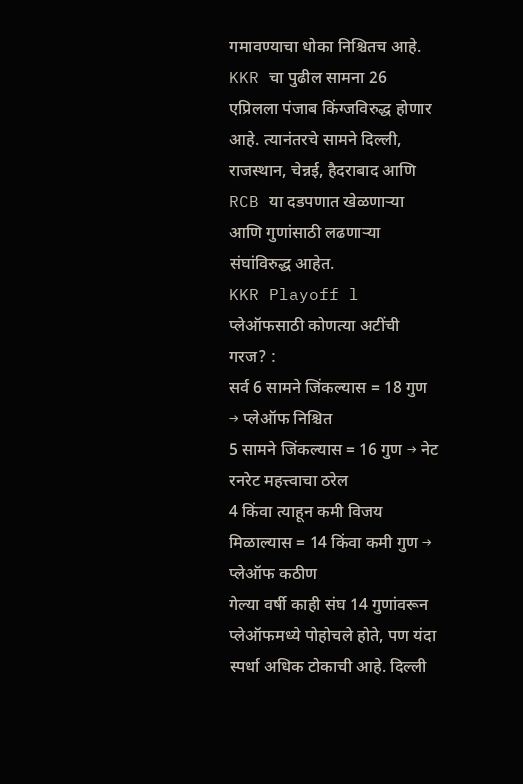गमावण्याचा धोका निश्चितच आहे.
KKR चा पुढील सामना 26 एप्रिलला पंजाब किंग्जविरुद्ध होणार आहे. त्यानंतरचे सामने दिल्ली, राजस्थान, चेन्नई, हैदराबाद आणि RCB या दडपणात खेळणाऱ्या आणि गुणांसाठी लढणाऱ्या संघांविरुद्ध आहेत.
KKR Playoff l प्लेऑफसाठी कोणत्या अटींची गरज? :
सर्व 6 सामने जिंकल्यास = 18 गुण → प्लेऑफ निश्चित
5 सामने जिंकल्यास = 16 गुण → नेट रनरेट महत्त्वाचा ठरेल
4 किंवा त्याहून कमी विजय मिळाल्यास = 14 किंवा कमी गुण → प्लेऑफ कठीण
गेल्या वर्षी काही संघ 14 गुणांवरून प्लेऑफमध्ये पोहोचले होते, पण यंदा स्पर्धा अधिक टोकाची आहे. दिल्ली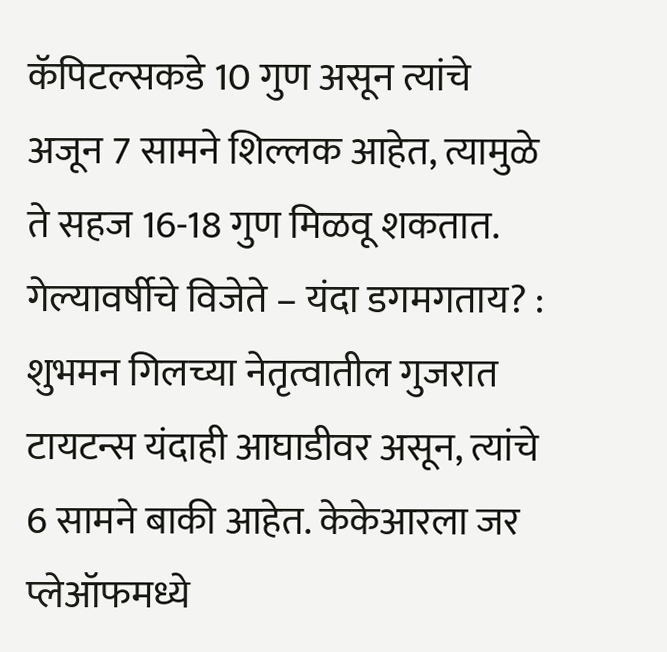कॅपिटल्सकडे 10 गुण असून त्यांचे अजून 7 सामने शिल्लक आहेत, त्यामुळे ते सहज 16-18 गुण मिळवू शकतात.
गेल्यावर्षीचे विजेते – यंदा डगमगताय? :
शुभमन गिलच्या नेतृत्वातील गुजरात टायटन्स यंदाही आघाडीवर असून, त्यांचे 6 सामने बाकी आहेत. केकेआरला जर प्लेऑफमध्ये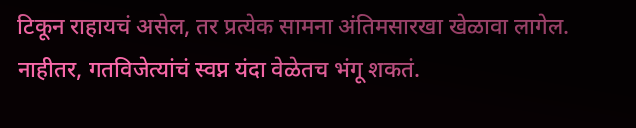टिकून राहायचं असेल, तर प्रत्येक सामना अंतिमसारखा खेळावा लागेल. नाहीतर, गतविजेत्यांचं स्वप्न यंदा वेळेतच भंगू शकतं.